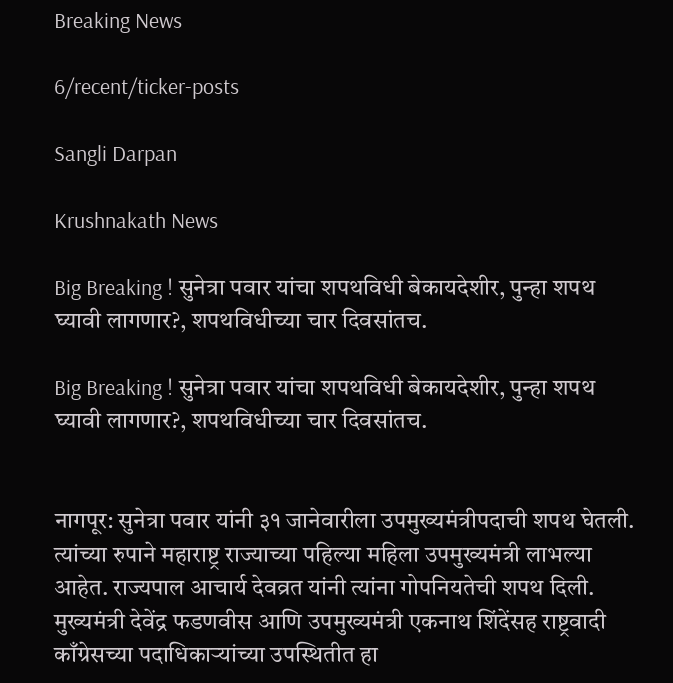Breaking News

6/recent/ticker-posts

Sangli Darpan

Krushnakath News

Big Breaking ! सुनेत्रा पवार यांचा शपथविधी बेकायदेशीर, पुन्हा शपथ घ्यावी लागणार?, शपथविधीच्या चार दिवसांतच.

Big Breaking ! सुनेत्रा पवार यांचा शपथविधी बेकायदेशीर, पुन्हा शपथ घ्यावी लागणार?, शपथविधीच्या चार दिवसांतच.


नागपूर: सुनेत्रा पवार यांनी ३१ जानेवारीला उपमुख्यमंत्रीपदाची शपथ घेतली. त्यांच्या रुपाने महाराष्ट्र राज्याच्या पहिल्या महिला उपमुख्यमंत्री लाभल्या आहेत. राज्यपाल आचार्य देवव्रत यांनी त्यांना गोपनियतेची शपथ दिली. मुख्यमंत्री देवेंद्र फडणवीस आणि उपमुख्यमंत्री एकनाथ शिंदेंसह राष्ट्रवादी काँग्रेसच्या पदाधिकाऱ्यांच्या उपस्थितीत हा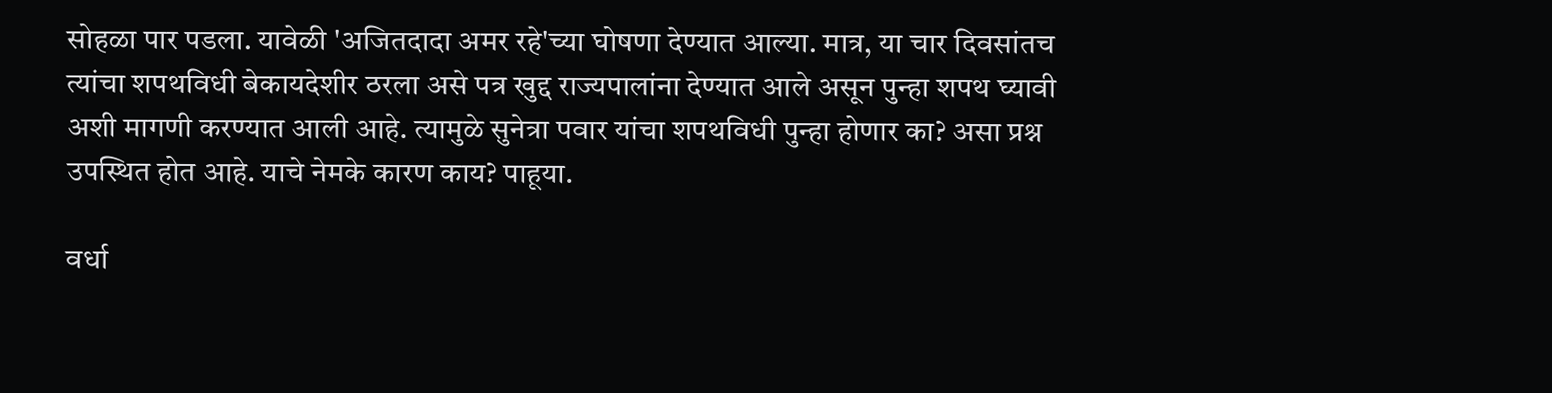सोहळा पार पडला. यावेळी 'अजितदादा अमर रहे'च्या घोषणा देण्यात आल्या. मात्र, या चार दिवसांतच त्यांचा शपथविधी बेकायदेशीर ठरला असे पत्र खुद्द राज्यपालांना देण्यात आले असून पुन्हा शपथ घ्यावी अशी मागणी करण्यात आली आहे. त्यामुळे सुनेत्रा पवार यांचा शपथविधी पुन्हा होणार का? असा प्रश्न उपस्थित होत आहे. याचे नेमके कारण काय? पाहूया.

वर्धा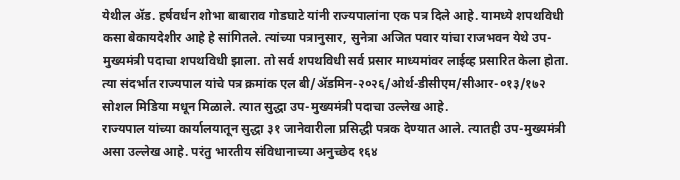येथील ॲड. हर्षवर्धन शोभा बाबाराव गोडघाटे यांनी राज्यपालांना एक पत्र दिले आहे. यामध्ये शपथविधी कसा बेकायदेशीर आहे हे सांगितले. त्यांच्या पत्रानुसार, सुनेत्रा अजित पवार यांचा राजभवन येथे उप-मुख्यमंत्री पदाचा शपथविधी झाला. तो सर्व शपथविधी सर्व प्रसार माध्यमांवर लाईव्ह प्रसारित केला होता. त्या संदर्भात राज्यपाल यांचे पत्र क्रमांक एल बी/ॲडमिन-२०२६/ओर्थ-डीसीएम/सीआर-०१३/१७२ सोशल मिडिया मधून मिळाले. त्यात सुद्धा उप-मुख्यमंत्री पदाचा उल्लेख आहे.
राज्यपाल यांच्या कार्यालयातून सुद्धा ३१ जानेवारीला प्रसिद्धी पत्रक देण्यात आले. त्यातही उप-मुख्यमंत्री असा उल्लेख आहे. परंतु भारतीय संविधानाच्या अनुच्छेद १६४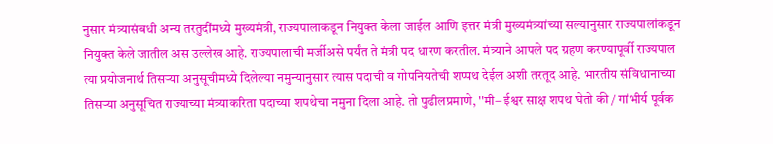नुसार मंत्र्यासंबधी अन्य तरतुदींमध्ये मुख्यमंत्री, राज्यपालाकडून नियुक्त केला जाईल आणि इत्तर मंत्री मुख्यमंत्र्यांच्या सल्यानुसार राज्यपालांकडून नियुक्त केले जातील अस उल्लेख आहे. राज्यपालाची मर्जीअसे पर्यंत ते मंत्री पद धारण करतील. मंत्र्याने आपले पद ग्रहण करण्यापूर्वी राज्यपाल त्या प्रयोजनार्थ तिसऱ्या अनुसूचीमध्ये दिलेल्या नमुन्यानुसार त्यास पदाची व गोपनियतेची शप्पथ देईल अशी तरतूद आहे. भारतीय संविधानाच्या तिसऱ्या अनुसूचित राज्याच्या मंत्र्याकरिता पदाच्या शपथेचा नमुना दिला आहे. तो पुढीलप्रमाणे, ''मी– ईश्वर साक्ष शपथ घेतो की / गांभीर्य पूर्वक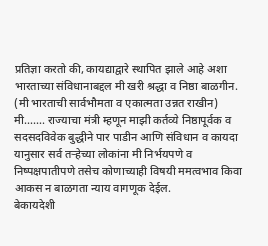प्रतिज्ञा करतो की, कायद्याद्वारे स्थापित झाले आहे अशा भारताच्या संविधानाबद्दल मी खरी श्रद्धा व निष्ठा बाळगीन. (मी भारताची सार्वभौमता व एकात्मता उन्नत राखीन) मी……. राज्याचा मंत्री म्हणून माझी कर्तव्ये निष्ठापूर्वक व सदसदविवेक बुद्धीने पार पाडीन आणि संविधान व कायदा यानुसार सर्व तऱ्हेच्या लोकांना मी निर्भयपणे व निष्पक्षपातीपणे तसेच कोणाच्याही विषयी ममत्वभाव किवा आकस न बाळगता न्याय वागणूक देईल.
बेकायदेशी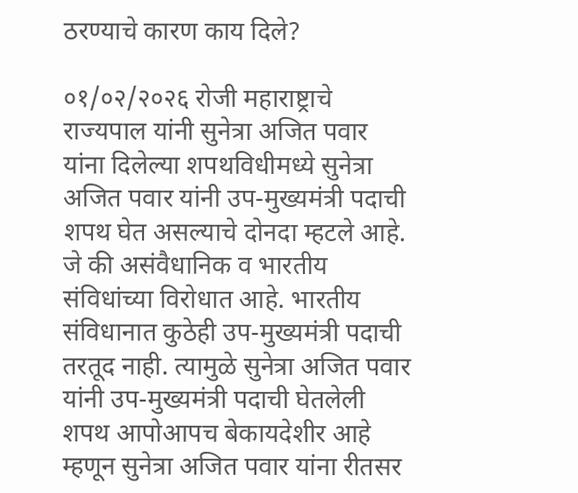ठरण्याचे कारण काय दिले?

०१/०२/२०२६ रोजी महाराष्ट्राचे राज्यपाल यांनी सुनेत्रा अजित पवार यांना दिलेल्या शपथविधीमध्ये सुनेत्रा अजित पवार यांनी उप-मुख्यमंत्री पदाची शपथ घेत असल्याचे दोनदा म्हटले आहे. जे की असंवैधानिक व भारतीय संविधांच्या विरोधात आहे. भारतीय संविधानात कुठेही उप-मुख्यमंत्री पदाची तरतूद नाही. त्यामुळे सुनेत्रा अजित पवार यांनी उप-मुख्यमंत्री पदाची घेतलेली शपथ आपोआपच बेकायदेशीर आहे म्हणून सुनेत्रा अजित पवार यांना रीतसर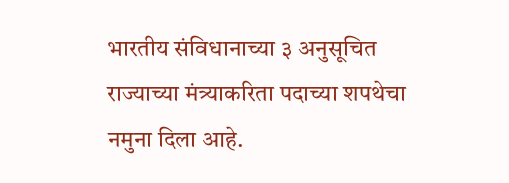भारतीय संविधानाच्या ३ अनुसूचित राज्याच्या मंत्र्याकरिता पदाच्या शपथेचा नमुना दिला आहे.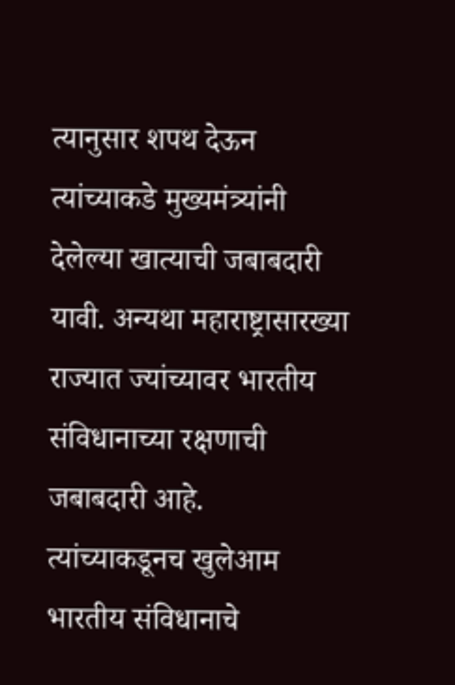त्यानुसार शपथ देऊन त्यांच्याकडे मुख्यमंत्र्यांनी देलेल्या खात्याची जबाबदारी यावी. अन्यथा महाराष्ट्रासारख्या राज्यात ज्यांच्यावर भारतीय संविधानाच्या रक्षणाची जबाबदारी आहे. त्यांच्याकडूनच खुलेआम भारतीय संविधानाचे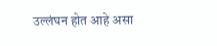उल्लंघन होत आहे असा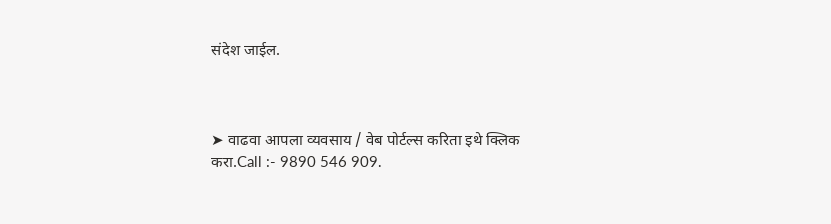संदेश जाईल.



➤ वाढवा आपला व्यवसाय / वेब पोर्टल्स करिता इथे क्लिक करा.Call :- 9890 546 909.